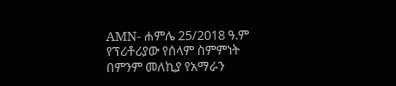AMN- ሐምሌ 25/2018 ዓ.ም
የፕሪቶሪያው የሰላም ስምምነት በምንም መለኪያ የአማራን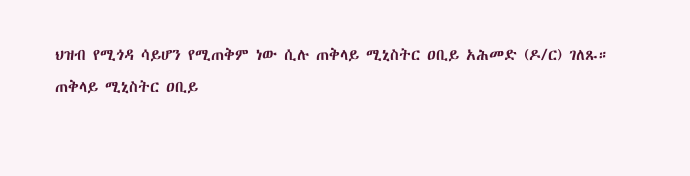ህዝብ የሚጎዳ ሳይሆን የሚጠቅም ነው ሲሉ ጠቅላይ ሚኒስትር ዐቢይ አሕመድ (ዶ/ር) ገለጹ።
ጠቅላይ ሚኒስትር ዐቢይ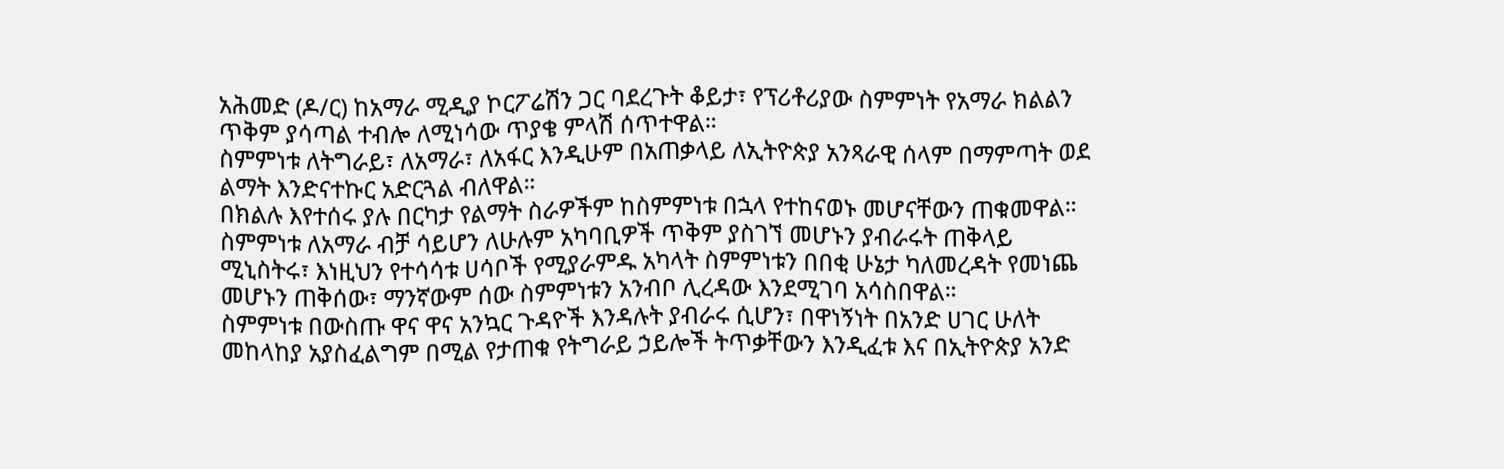አሕመድ (ዶ/ር) ከአማራ ሚዲያ ኮርፖሬሽን ጋር ባደረጉት ቆይታ፣ የፕሪቶሪያው ስምምነት የአማራ ክልልን ጥቅም ያሳጣል ተብሎ ለሚነሳው ጥያቄ ምላሽ ሰጥተዋል።
ስምምነቱ ለትግራይ፣ ለአማራ፣ ለአፋር እንዲሁም በአጠቃላይ ለኢትዮጵያ አንጻራዊ ሰላም በማምጣት ወደ ልማት እንድናተኩር አድርጓል ብለዋል።
በክልሉ እየተሰሩ ያሉ በርካታ የልማት ስራዎችም ከስምምነቱ በኋላ የተከናወኑ መሆናቸውን ጠቁመዋል።
ስምምነቱ ለአማራ ብቻ ሳይሆን ለሁሉም አካባቢዎች ጥቅም ያስገኘ መሆኑን ያብራሩት ጠቅላይ ሚኒስትሩ፣ እነዚህን የተሳሳቱ ሀሳቦች የሚያራምዱ አካላት ስምምነቱን በበቂ ሁኔታ ካለመረዳት የመነጨ መሆኑን ጠቅሰው፣ ማንኛውም ሰው ስምምነቱን አንብቦ ሊረዳው እንደሚገባ አሳስበዋል።
ስምምነቱ በውስጡ ዋና ዋና አንኳር ጉዳዮች እንዳሉት ያብራሩ ሲሆን፣ በዋነኝነት በአንድ ሀገር ሁለት መከላከያ አያስፈልግም በሚል የታጠቁ የትግራይ ኃይሎች ትጥቃቸውን እንዲፈቱ እና በኢትዮጵያ አንድ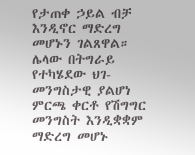የታጠቀ ኃይል ብቻ እንዲኖር ማድረግ መሆኑን ገልጸዋል።
ሌላው በትግራይ የተካሄደው ህገ-መንግስታዊ ያልሆነ ምርጫ ቀርቶ የሽግግር መንግስት እንዲቋቋም ማድረግ መሆኑ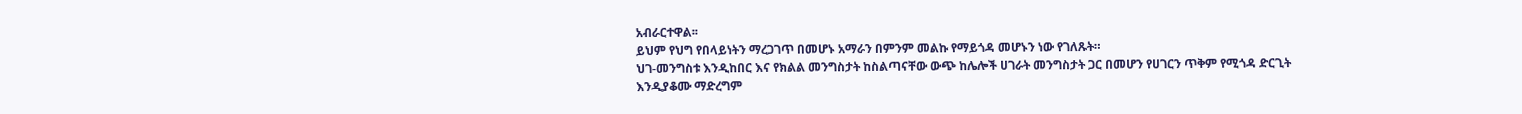አብራርተዋል፡፡
ይህም የህግ የበላይነትን ማረጋገጥ በመሆኑ አማራን በምንም መልኩ የማይጎዳ መሆኑን ነው የገለጹት።
ህገ-መንግስቱ እንዲከበር እና የክልል መንግስታት ከስልጣናቸው ውጭ ከሌሎች ሀገራት መንግስታት ጋር በመሆን የሀገርን ጥቅም የሚጎዳ ድርጊት እንዲያቆሙ ማድረግም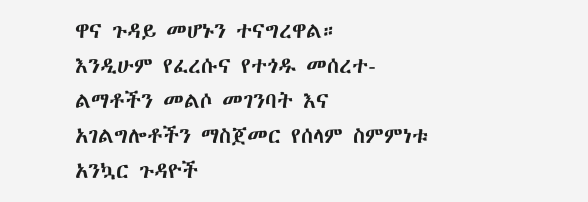ዋና ጉዳይ መሆኑን ተናግረዋል።
እንዲሁም የፈረሱና የተጎዱ መሰረተ-ልማቶችን መልሶ መገንባት እና አገልግሎቶችን ማስጀመር የሰላም ስምምነቱ አንኳር ጉዳዮች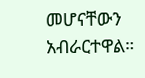መሆናቸውን አብራርተዋል።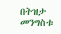በትዝታ መንግስቱ